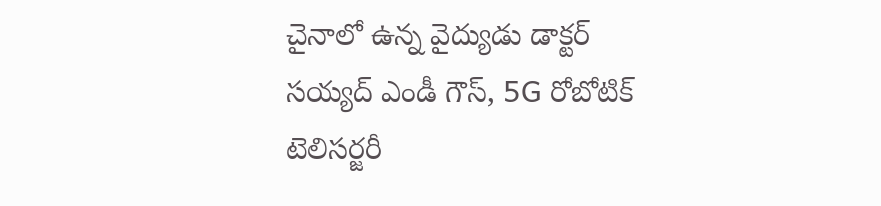చైనాలో ఉన్న వైద్యుడు డాక్టర్ సయ్యద్ ఎండీ గౌస్, 5G రోబోటిక్ టెలిసర్జరీ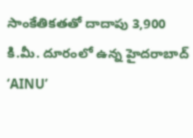సాంకేతికతతో దాదాపు 3,900 కి.మీ. దూరంలో ఉన్న హైదరాబాద్ ‘AINU’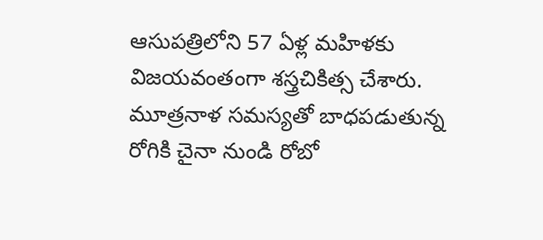ఆసుపత్రిలోని 57 ఏళ్ల మహిళకు విజయవంతంగా శస్త్రచికిత్స చేశారు.
మూత్రనాళ సమస్యతో బాధపడుతున్న రోగికి చైనా నుండి రోబో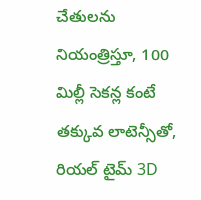చేతులను నియంత్రిస్తూ, 100 మిల్లీ సెకన్ల కంటే తక్కువ లాటెన్సీతో, రియల్ టైమ్ 3D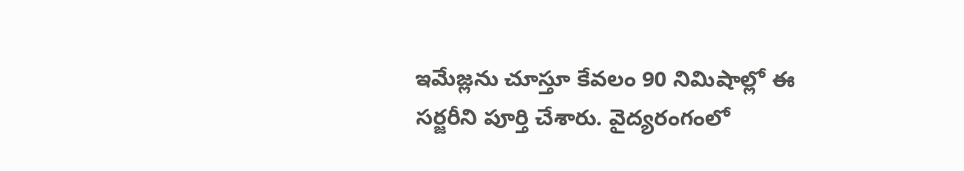ఇమేజ్లను చూస్తూ కేవలం 90 నిమిషాల్లో ఈ సర్జరీని పూర్తి చేశారు. వైద్యరంగంలో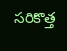సరికొత్త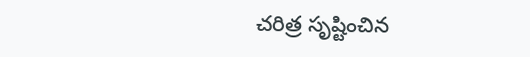చరిత్ర సృష్టించిన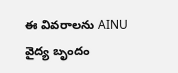ఈ వివరాలను AINU వైద్య బృందం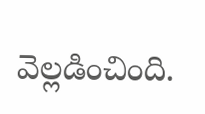వెల్లడించింది.